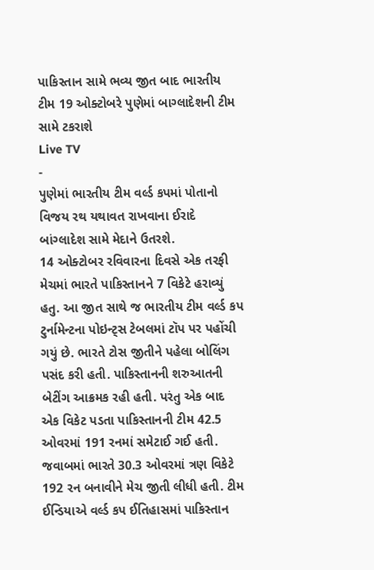પાકિસ્તાન સામે ભવ્ય જીત બાદ ભારતીય ટીમ 19 ઓક્ટોબરે પુણેમાં બાગ્લાદેશની ટીમ સામે ટકરાશે
Live TV
-
પુણેમાં ભારતીય ટીમ વર્લ્ડ કપમાં પોતાનો વિજય રથ યથાવત રાખવાના ઈરાદે બાંગ્લાદેશ સામે મેદાને ઉતરશે.
14 ઓક્ટોબર રવિવારના દિવસે એક તરફી મેચમાં ભારતે પાકિસ્તાનને 7 વિકેટે હરાવ્યું હતુ. આ જીત સાથે જ ભારતીય ટીમ વર્લ્ડ કપ ટુર્નામેન્ટના પોઇન્ટ્સ ટેબલમાં ટૉપ પર પહોંચી ગયું છે. ભારતે ટોસ જીતીને પહેલા બોલિંગ પસંદ કરી હતી. પાકિસ્તાનની શરુઆતની બેટીંગ આક્રમક રહી હતી. પરંતુ એક બાદ એક વિકેટ પડતા પાકિસ્તાનની ટીમ 42.5 ઓવરમાં 191 રનમાં સમેટાઈ ગઈ હતી. જવાબમાં ભારતે 30.3 ઓવરમાં ત્રણ વિકેટે 192 રન બનાવીને મેચ જીતી લીધી હતી. ટીમ ઈન્ડિયાએ વર્લ્ડ કપ ઈતિહાસમાં પાકિસ્તાન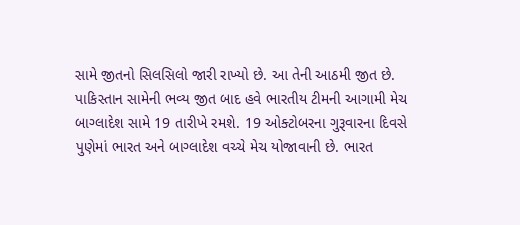સામે જીતનો સિલસિલો જારી રાખ્યો છે. આ તેની આઠમી જીત છે.
પાકિસ્તાન સામેની ભવ્ય જીત બાદ હવે ભારતીય ટીમની આગામી મેચ બાગ્લાદેશ સામે 19 તારીખે રમશે. 19 ઓક્ટોબરના ગુરૂવારના દિવસે પુણેમાં ભારત અને બાગ્લાદેશ વચ્ચે મેચ યોજાવાની છે. ભારત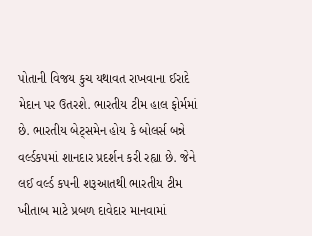પોતાની વિજય કુચ યથાવત રાખવાના ઈરાદે મેદાન પર ઉતરશે. ભારતીય ટીમ હાલ ફોર્મમાં છે. ભારતીય બેટ્સમેન હોય કે બોલર્સ બન્ને વર્લ્ડકપમાં શાનદાર પ્રદર્શન કરી રહ્યા છે. જેને લઈ વર્લ્ડ કપની શરૂઆતથી ભારતીય ટીમ ખીતાબ માટે પ્રબળ દાવેદાર માનવામાં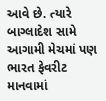આવે છે. ત્યારે બાગ્લાદેશ સામે આગામી મેચમાં પણ ભારત ફેવરીટ માનવામાં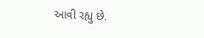આવી રહ્યુ છે.